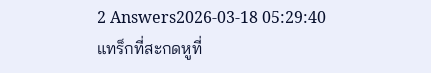2 Answers2026-03-18 05:29:40
แทร็กที่สะกดหูที่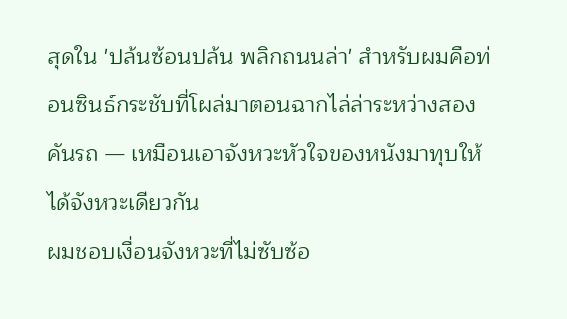สุดใน 'ปล้นซ้อนปล้น พลิกถนนล่า' สำหรับผมคือท่อนซินธ์กระชับที่โผล่มาตอนฉากไล่ล่าระหว่างสองคันรถ — เหมือนเอาจังหวะหัวใจของหนังมาทุบให้ได้จังหวะเดียวกัน
ผมชอบเงื่อนจังหวะที่ไม่ซับซ้อ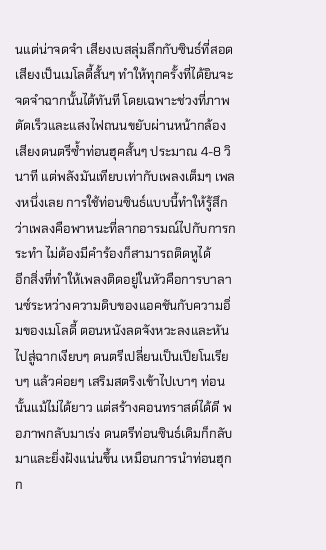นแต่น่าจดจำ เสียงเบสลุ่มลึกกับซินธ์ที่สอดเสียงเป็นเมโลดี้สั้นๆ ทำให้ทุกครั้งที่ได้ยินจะจดจำฉากนั้นได้ทันที โดยเฉพาะช่วงที่ภาพตัดเร็วและแสงไฟถนนขยับผ่านหน้ากล้อง เสียงดนตรีซ้ำท่อนฮุคสั้นๆ ประมาณ 4-8 วินาที แต่พลังมันเทียบเท่ากับเพลงเต็มๆ เพลงหนึ่งเลย การใช้ท่อนซินธ์แบบนี้ทำให้รู้สึกว่าเพลงคือพาหนะที่ลากอารมณ์ไปกับการกระทำ ไม่ต้องมีคำร้องก็สามารถติดหูได้
อีกสิ่งที่ทำให้เพลงติดอยู่ในหัวคือการบาลานซ์ระหว่างความดิบของแอคชันกับความอิ่มของเมโลดี้ ตอนหนังลดจังหวะลงและหันไปสู่ฉากเงียบๆ ดนตรีเปลี่ยนเป็นเปียโนเรียบๆ แล้วค่อยๆ เสริมสตริงเข้าไปเบาๆ ท่อนนั้นแม้ไม่ได้ยาว แต่สร้างคอนทราสต์ได้ดี พอภาพกลับมาเร่ง ดนตรีท่อนซินธ์เดิมก็กลับมาและยิ่งฝังแน่นขึ้น เหมือนการนำท่อนฮุกก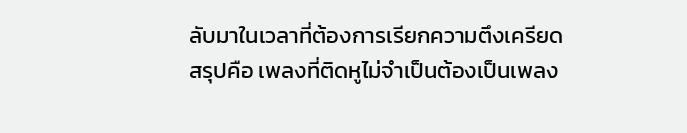ลับมาในเวลาที่ต้องการเรียกความตึงเครียด
สรุปคือ เพลงที่ติดหูไม่จำเป็นต้องเป็นเพลง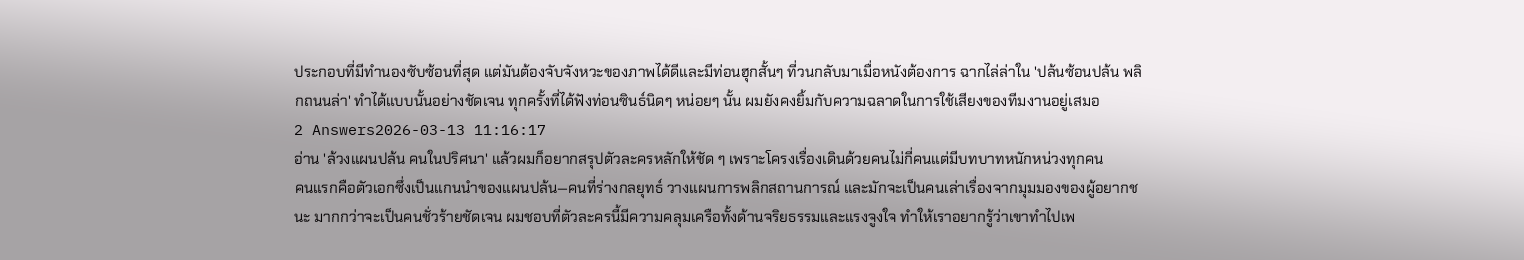ประกอบที่มีทำนองซับซ้อนที่สุด แต่มันต้องจับจังหวะของภาพได้ดีและมีท่อนฮุกสั้นๆ ที่วนกลับมาเมื่อหนังต้องการ ฉากไล่ล่าใน 'ปล้นซ้อนปล้น พลิกถนนล่า' ทำได้แบบนั้นอย่างชัดเจน ทุกครั้งที่ได้ฟังท่อนซินธ์นิดๆ หน่อยๆ นั้น ผมยังคงยิ้มกับความฉลาดในการใช้เสียงของทีมงานอยู่เสมอ
2 Answers2026-03-13 11:16:17
อ่าน 'ล้วงแผนปล้น คนในปริศนา' แล้วผมก็อยากสรุปตัวละครหลักให้ชัด ๆ เพราะโครงเรื่องเดินด้วยคนไม่กี่คนแต่มีบทบาทหนักหน่วงทุกคน
คนแรกคือตัวเอกซึ่งเป็นแกนนำของแผนปล้น—คนที่ร่างกลยุทธ์ วางแผนการพลิกสถานการณ์ และมักจะเป็นคนเล่าเรื่องจากมุมมองของผู้อยากชนะ มากกว่าจะเป็นคนชั่วร้ายชัดเจน ผมชอบที่ตัวละครนี้มีความคลุมเครือทั้งด้านจริยธรรมและแรงจูงใจ ทำให้เราอยากรู้ว่าเขาทำไปเพ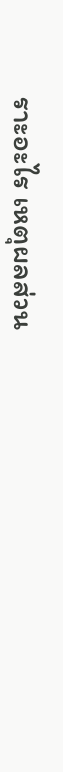ราะอะไร เหตุผลส่วน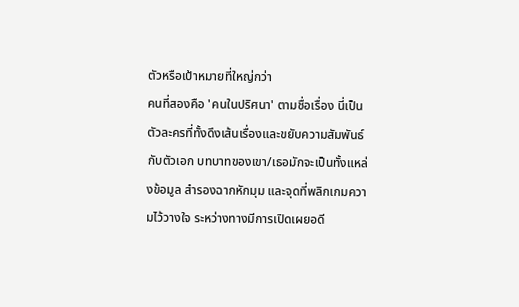ตัวหรือเป้าหมายที่ใหญ่กว่า
คนที่สองคือ 'คนในปริศนา' ตามชื่อเรื่อง นี่เป็นตัวละครที่ทั้งดึงเส้นเรื่องและขยับความสัมพันธ์กับตัวเอก บทบาทของเขา/เธอมักจะเป็นทั้งแหล่งข้อมูล สำรองฉากหักมุม และจุดที่พลิกเกมความไว้วางใจ ระหว่างทางมีการเปิดเผยอดี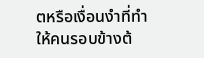ตหรือเงื่อนงำที่ทำให้คนรอบข้างต้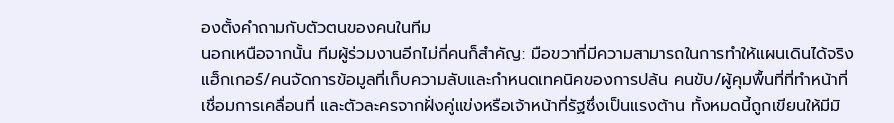องตั้งคำถามกับตัวตนของคนในทีม
นอกเหนือจากนั้น ทีมผู้ร่วมงานอีกไม่กี่คนก็สำคัญ: มือขวาที่มีความสามารถในการทำให้แผนเดินได้จริง แฮ็กเกอร์/คนจัดการข้อมูลที่เก็บความลับและกำหนดเทคนิคของการปล้น คนขับ/ผู้คุมพื้นที่ที่ทำหน้าที่เชื่อมการเคลื่อนที่ และตัวละครจากฝั่งคู่แข่งหรือเจ้าหน้าที่รัฐซึ่งเป็นแรงต้าน ทั้งหมดนี้ถูกเขียนให้มีมิ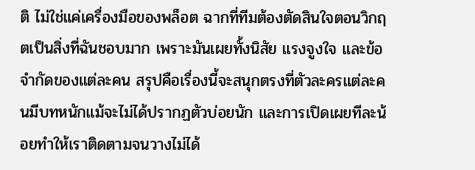ติ ไม่ใช่แค่เครื่องมือของพล็อต ฉากที่ทีมต้องตัดสินใจตอนวิกฤตเป็นสิ่งที่ฉันชอบมาก เพราะมันเผยทั้งนิสัย แรงจูงใจ และข้อจำกัดของแต่ละคน สรุปคือเรื่องนี้จะสนุกตรงที่ตัวละครแต่ละคนมีบทหนักแม้จะไม่ได้ปรากฏตัวบ่อยนัก และการเปิดเผยทีละน้อยทำให้เราติดตามจนวางไม่ได้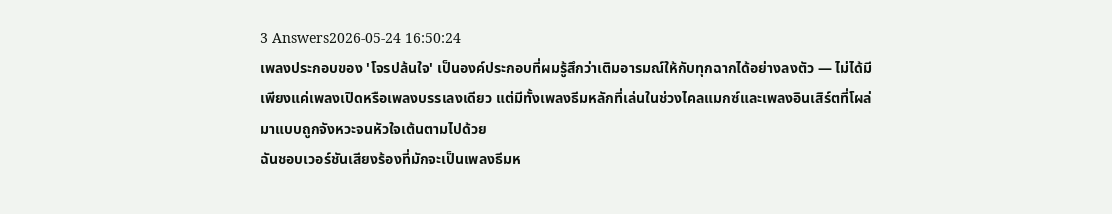3 Answers2026-05-24 16:50:24
เพลงประกอบของ 'โจรปล้นใจ' เป็นองค์ประกอบที่ผมรู้สึกว่าเติมอารมณ์ให้กับทุกฉากได้อย่างลงตัว — ไม่ได้มีเพียงแค่เพลงเปิดหรือเพลงบรรเลงเดียว แต่มีทั้งเพลงธีมหลักที่เล่นในช่วงไคลแมกซ์และเพลงอินเสิร์ตที่โผล่มาแบบถูกจังหวะจนหัวใจเต้นตามไปด้วย
ฉันชอบเวอร์ชันเสียงร้องที่มักจะเป็นเพลงธีมห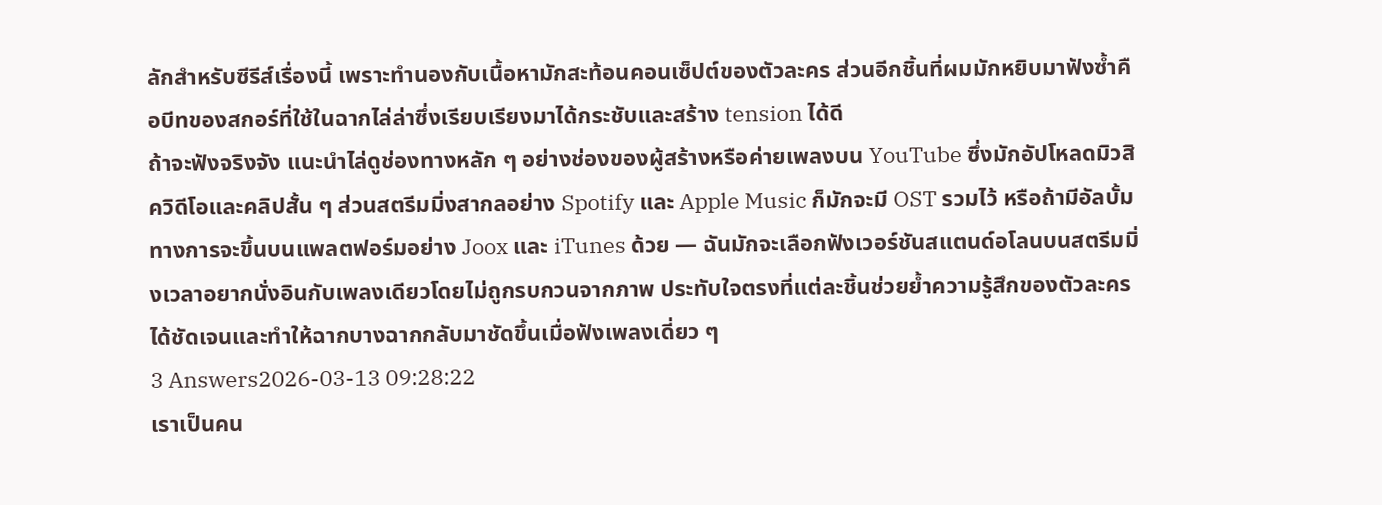ลักสำหรับซีรีส์เรื่องนี้ เพราะทำนองกับเนื้อหามักสะท้อนคอนเซ็ปต์ของตัวละคร ส่วนอีกชิ้นที่ผมมักหยิบมาฟังซ้ำคือบีทของสกอร์ที่ใช้ในฉากไล่ล่าซึ่งเรียบเรียงมาได้กระชับและสร้าง tension ได้ดี
ถ้าจะฟังจริงจัง แนะนำไล่ดูช่องทางหลัก ๆ อย่างช่องของผู้สร้างหรือค่ายเพลงบน YouTube ซึ่งมักอัปโหลดมิวสิควิดีโอและคลิปสั้น ๆ ส่วนสตรีมมิ่งสากลอย่าง Spotify และ Apple Music ก็มักจะมี OST รวมไว้ หรือถ้ามีอัลบั้มทางการจะขึ้นบนแพลตฟอร์มอย่าง Joox และ iTunes ด้วย — ฉันมักจะเลือกฟังเวอร์ชันสแตนด์อโลนบนสตรีมมิ่งเวลาอยากนั่งอินกับเพลงเดียวโดยไม่ถูกรบกวนจากภาพ ประทับใจตรงที่แต่ละชิ้นช่วยย้ำความรู้สึกของตัวละครได้ชัดเจนและทำให้ฉากบางฉากกลับมาชัดขึ้นเมื่อฟังเพลงเดี่ยว ๆ
3 Answers2026-03-13 09:28:22
เราเป็นคน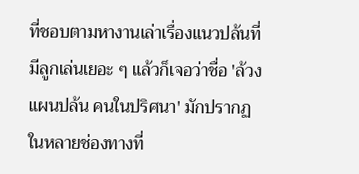ที่ชอบตามหางานเล่าเรื่องแนวปล้นที่มีลูกเล่นเยอะ ๆ แล้วก็เจอว่าชื่อ 'ล้วงแผนปล้น คนในปริศนา' มักปรากฏในหลายช่องทางที่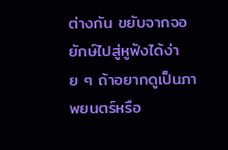ต่างกัน ขยับจากจอยักษ์ไปสู่หูฟังได้ง่าย ๆ ถ้าอยากดูเป็นภาพยนตร์หรือ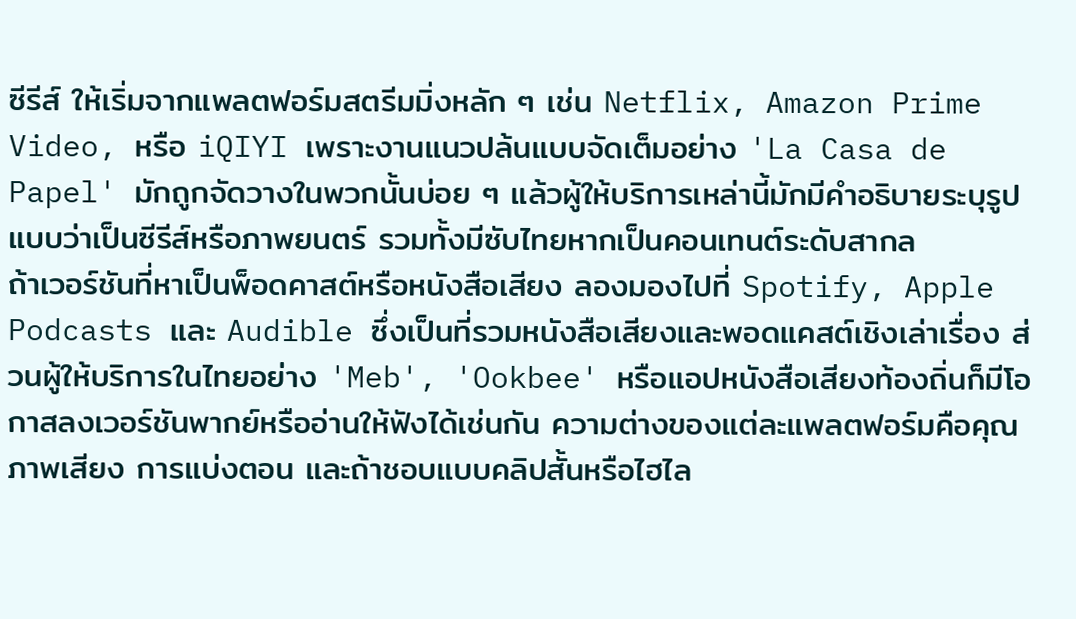ซีรีส์ ให้เริ่มจากแพลตฟอร์มสตรีมมิ่งหลัก ๆ เช่น Netflix, Amazon Prime Video, หรือ iQIYI เพราะงานแนวปล้นแบบจัดเต็มอย่าง 'La Casa de Papel' มักถูกจัดวางในพวกนั้นบ่อย ๆ แล้วผู้ให้บริการเหล่านี้มักมีคำอธิบายระบุรูปแบบว่าเป็นซีรีส์หรือภาพยนตร์ รวมทั้งมีซับไทยหากเป็นคอนเทนต์ระดับสากล
ถ้าเวอร์ชันที่หาเป็นพ็อดคาสต์หรือหนังสือเสียง ลองมองไปที่ Spotify, Apple Podcasts และ Audible ซึ่งเป็นที่รวมหนังสือเสียงและพอดแคสต์เชิงเล่าเรื่อง ส่วนผู้ให้บริการในไทยอย่าง 'Meb', 'Ookbee' หรือแอปหนังสือเสียงท้องถิ่นก็มีโอกาสลงเวอร์ชันพากย์หรืออ่านให้ฟังได้เช่นกัน ความต่างของแต่ละแพลตฟอร์มคือคุณภาพเสียง การแบ่งตอน และถ้าชอบแบบคลิปสั้นหรือไฮไล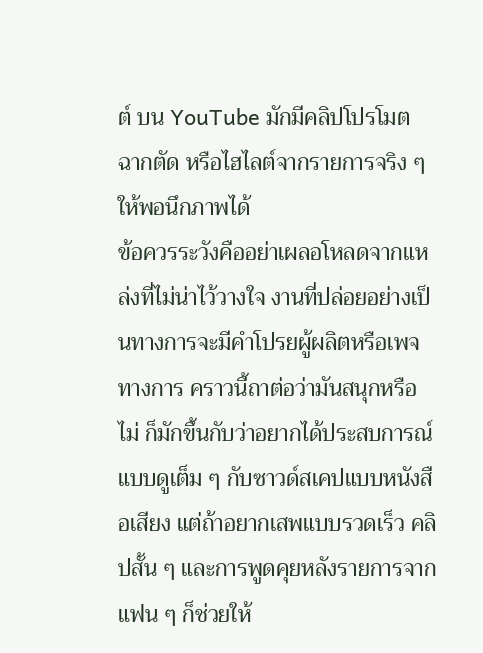ต์ บน YouTube มักมีคลิปโปรโมต ฉากตัด หรือไฮไลต์จากรายการจริง ๆ ให้พอนึกภาพได้
ข้อควรระวังคืออย่าเผลอโหลดจากแหล่งที่ไม่น่าไว้วางใจ งานที่ปล่อยอย่างเป็นทางการจะมีคำโปรยผู้ผลิตหรือเพจทางการ คราวนี้ถาต่อว่ามันสนุกหรือไม่ ก็มักขึ้นกับว่าอยากได้ประสบการณ์แบบดูเต็ม ๆ กับซาวด์สเคปแบบหนังสือเสียง แต่ถ้าอยากเสพแบบรวดเร็ว คลิปสั้น ๆ และการพูดคุยหลังรายการจากแฟน ๆ ก็ช่วยให้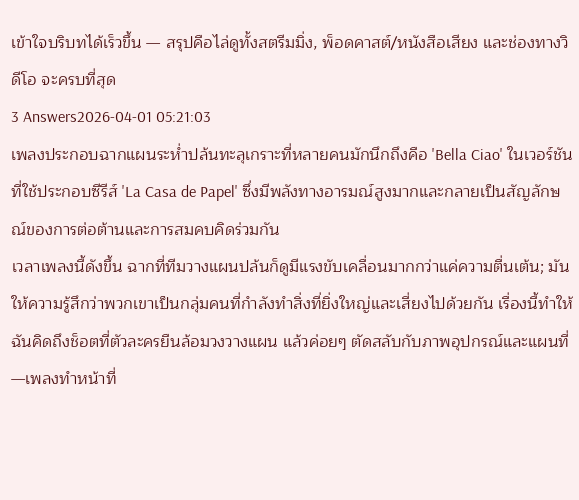เข้าใจบริบทได้เร็วขึ้น — สรุปคือไล่ดูทั้งสตรีมมิ่ง, พ็อดคาสต์/หนังสือเสียง และช่องทางวิดีโอ จะครบที่สุด
3 Answers2026-04-01 05:21:03
เพลงประกอบฉากแผนระห่ำปล้นทะลุเกราะที่หลายคนมักนึกถึงคือ 'Bella Ciao' ในเวอร์ชันที่ใช้ประกอบซีรีส์ 'La Casa de Papel' ซึ่งมีพลังทางอารมณ์สูงมากและกลายเป็นสัญลักษณ์ของการต่อต้านและการสมคบคิดร่วมกัน
เวลาเพลงนี้ดังขึ้น ฉากที่ทีมวางแผนปล้นก็ดูมีแรงขับเคลื่อนมากกว่าแค่ความตื่นเต้น; มันให้ความรู้สึกว่าพวกเขาเป็นกลุ่มคนที่กำลังทำสิ่งที่ยิ่งใหญ่และเสี่ยงไปด้วยกัน เรื่องนี้ทำให้ฉันคิดถึงช็อตที่ตัวละครยืนล้อมวงวางแผน แล้วค่อยๆ ตัดสลับกับภาพอุปกรณ์และแผนที่—เพลงทำหน้าที่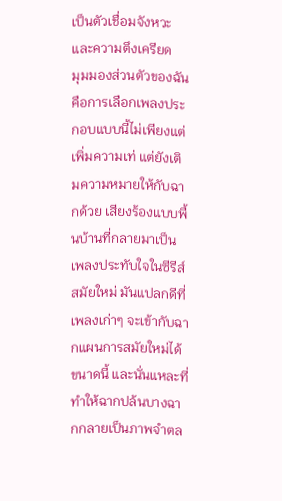เป็นตัวเชื่อมจังหวะและความตึงเครียด
มุมมองส่วนตัวของฉันคือการเลือกเพลงประกอบแบบนี้ไม่เพียงแต่เพิ่มความเท่ แต่ยังเติมความหมายให้กับฉากด้วย เสียงร้องแบบพื้นบ้านที่กลายมาเป็นเพลงประทับใจในซีรีส์สมัยใหม่ มันแปลกดีที่เพลงเก่าๆ จะเข้ากับฉากแผนการสมัยใหม่ได้ขนาดนี้ และนั่นแหละที่ทำให้ฉากปล้นบางฉากกลายเป็นภาพจำตล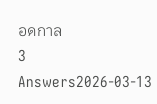อดกาล
3 Answers2026-03-13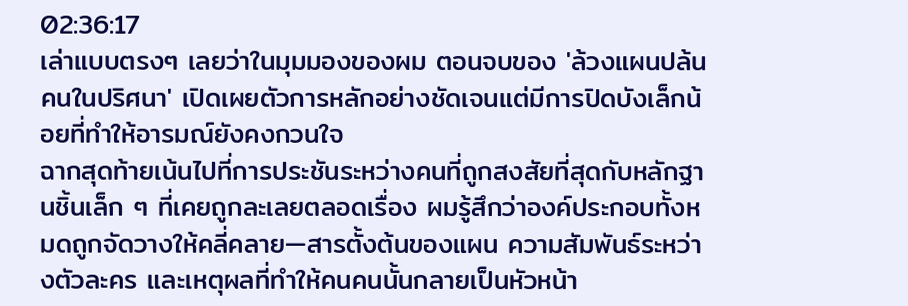02:36:17
เล่าแบบตรงๆ เลยว่าในมุมมองของผม ตอนจบของ 'ล้วงแผนปล้น คนในปริศนา' เปิดเผยตัวการหลักอย่างชัดเจนแต่มีการปิดบังเล็กน้อยที่ทำให้อารมณ์ยังคงกวนใจ
ฉากสุดท้ายเน้นไปที่การประชันระหว่างคนที่ถูกสงสัยที่สุดกับหลักฐานชิ้นเล็ก ๆ ที่เคยถูกละเลยตลอดเรื่อง ผมรู้สึกว่าองค์ประกอบทั้งหมดถูกจัดวางให้คลี่คลาย—สารตั้งต้นของแผน ความสัมพันธ์ระหว่างตัวละคร และเหตุผลที่ทำให้คนคนนั้นกลายเป็นหัวหน้า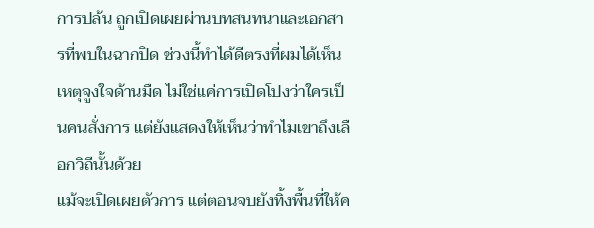การปล้น ถูกเปิดเผยผ่านบทสนทนาและเอกสารที่พบในฉากปิด ช่วงนี้ทำได้ดีตรงที่ผมได้เห็นเหตุจูงใจด้านมืด ไม่ใช่แค่การเปิดโปงว่าใครเป็นคนสั่งการ แต่ยังแสดงให้เห็นว่าทำไมเขาถึงเลือกวิถีนั้นด้วย
แม้จะเปิดเผยตัวการ แต่ตอนจบยังทิ้งพื้นที่ให้ค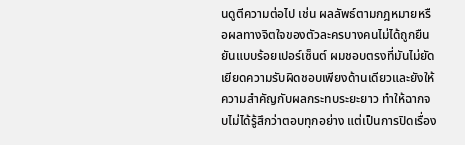นดูตีความต่อไป เช่น ผลลัพธ์ตามกฎหมายหรือผลทางจิตใจของตัวละครบางคนไม่ได้ถูกยืนยันแบบร้อยเปอร์เซ็นต์ ผมชอบตรงที่มันไม่ยัดเยียดความรับผิดชอบเพียงด้านเดียวและยังให้ความสำคัญกับผลกระทบระยะยาว ทำให้ฉากจบไม่ได้รู้สึกว่าตอบทุกอย่าง แต่เป็นการปิดเรื่อง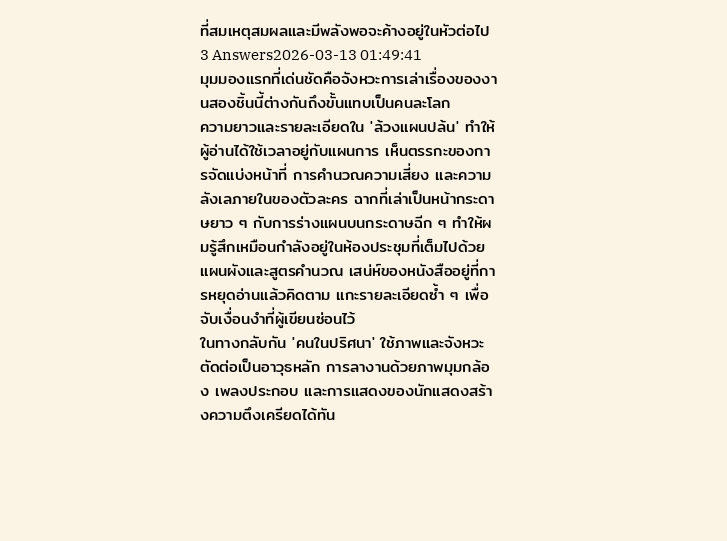ที่สมเหตุสมผลและมีพลังพอจะค้างอยู่ในหัวต่อไป
3 Answers2026-03-13 01:49:41
มุมมองแรกที่เด่นชัดคือจังหวะการเล่าเรื่องของงานสองชิ้นนี้ต่างกันถึงขั้นแทบเป็นคนละโลก
ความยาวและรายละเอียดใน 'ล้วงแผนปล้น' ทำให้ผู้อ่านได้ใช้เวลาอยู่กับแผนการ เห็นตรรกะของการจัดแบ่งหน้าที่ การคำนวณความเสี่ยง และความลังเลภายในของตัวละคร ฉากที่เล่าเป็นหน้ากระดาษยาว ๆ กับการร่างแผนบนกระดาษฉีก ๆ ทำให้ผมรู้สึกเหมือนกำลังอยู่ในห้องประชุมที่เต็มไปด้วยแผนผังและสูตรคำนวณ เสน่ห์ของหนังสืออยู่ที่การหยุดอ่านแล้วคิดตาม แกะรายละเอียดซ้ำ ๆ เพื่อจับเงื่อนงำที่ผู้เขียนซ่อนไว้
ในทางกลับกัน 'คนในปริศนา' ใช้ภาพและจังหวะตัดต่อเป็นอาวุธหลัก การลางานด้วยภาพมุมกล้อง เพลงประกอบ และการแสดงของนักแสดงสร้างความตึงเครียดได้ทัน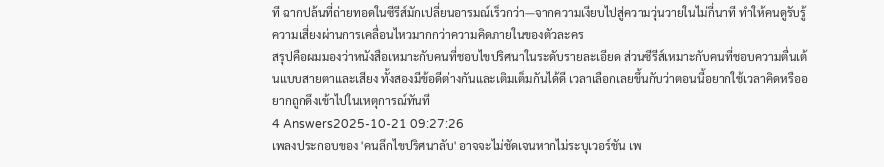ที ฉากปล้นที่ถ่ายทอดในซีรีส์มักเปลี่ยนอารมณ์เร็วกว่า—จากความเงียบไปสู่ความวุ่นวายในไม่กี่นาที ทำให้คนดูรับรู้ความเสี่ยงผ่านการเคลื่อนไหวมากกว่าความคิดภายในของตัวละคร
สรุปคือผมมองว่าหนังสือเหมาะกับคนที่ชอบไขปริศนาในระดับรายละเอียด ส่วนซีรีส์เหมาะกับคนที่ชอบความตื่นเต้นแบบสายตาและเสียง ทั้งสองมีข้อดีต่างกันและเติมเต็มกันได้ดี เวลาเลือกเลยขึ้นกับว่าตอนนี้อยากใช้เวลาคิดหรืออยากถูกดึงเข้าไปในเหตุการณ์ทันที
4 Answers2025-10-21 09:27:26
เพลงประกอบของ 'คนลึกไขปริศนาลับ' อาจจะไม่ชัดเจนหากไม่ระบุเวอร์ชัน เพ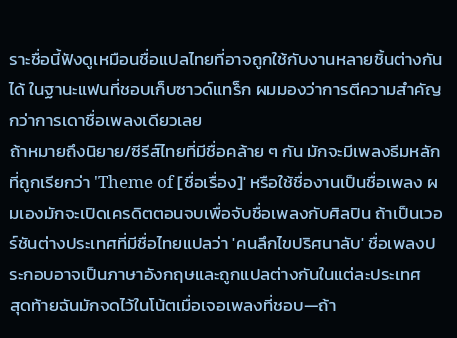ราะชื่อนี้ฟังดูเหมือนชื่อแปลไทยที่อาจถูกใช้กับงานหลายชิ้นต่างกันได้ ในฐานะแฟนที่ชอบเก็บซาวด์แทร็ก ผมมองว่าการตีความสำคัญกว่าการเดาชื่อเพลงเดียวเลย
ถ้าหมายถึงนิยาย/ซีรีส์ไทยที่มีชื่อคล้าย ๆ กัน มักจะมีเพลงธีมหลักที่ถูกเรียกว่า 'Theme of [ชื่อเรื่อง]' หรือใช้ชื่องานเป็นชื่อเพลง ผมเองมักจะเปิดเครดิตตอนจบเพื่อจับชื่อเพลงกับศิลปิน ถ้าเป็นเวอร์ชันต่างประเทศที่มีชื่อไทยแปลว่า 'คนลึกไขปริศนาลับ' ชื่อเพลงประกอบอาจเป็นภาษาอังกฤษและถูกแปลต่างกันในแต่ละประเทศ
สุดท้ายฉันมักจดไว้ในโน้ตเมื่อเจอเพลงที่ชอบ—ถ้า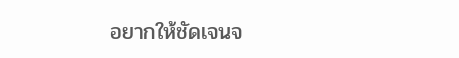อยากให้ชัดเจนจ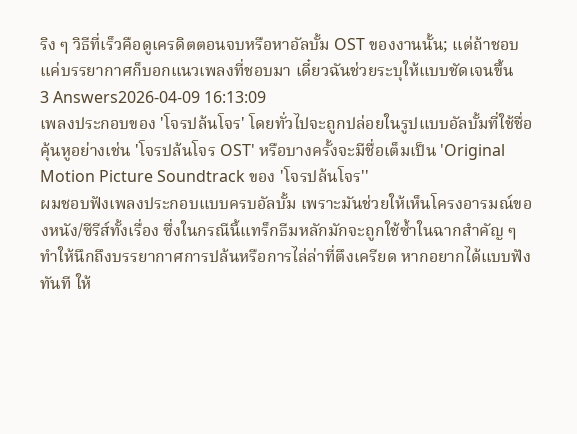ริง ๆ วิธีที่เร็วคือดูเครดิตตอนจบหรือหาอัลบั้ม OST ของงานนั้น; แต่ถ้าชอบแค่บรรยากาศก็บอกแนวเพลงที่ชอบมา เดี๋ยวฉันช่วยระบุให้แบบชัดเจนขึ้น
3 Answers2026-04-09 16:13:09
เพลงประกอบของ 'โจรปล้นโจร' โดยทั่วไปจะถูกปล่อยในรูปแบบอัลบั้มที่ใช้ชื่อคุ้นหูอย่างเช่น 'โจรปล้นโจร OST' หรือบางครั้งจะมีชื่อเต็มเป็น 'Original Motion Picture Soundtrack ของ 'โจรปล้นโจร''
ผมชอบฟังเพลงประกอบแบบครบอัลบั้ม เพราะมันช่วยให้เห็นโครงอารมณ์ของหนัง/ซีรีส์ทั้งเรื่อง ซึ่งในกรณีนี้แทร็กธีมหลักมักจะถูกใช้ซ้ำในฉากสำคัญ ๆ ทำให้นึกถึงบรรยากาศการปล้นหรือการไล่ล่าที่ตึงเครียด หากอยากได้แบบฟังทันที ให้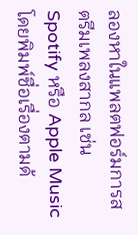ลองหาในแพลตฟอร์มการสตรีมเพลงสากล เช่น Spotify หรือ Apple Music โดยพิมพ์ชื่อเรื่องตามด้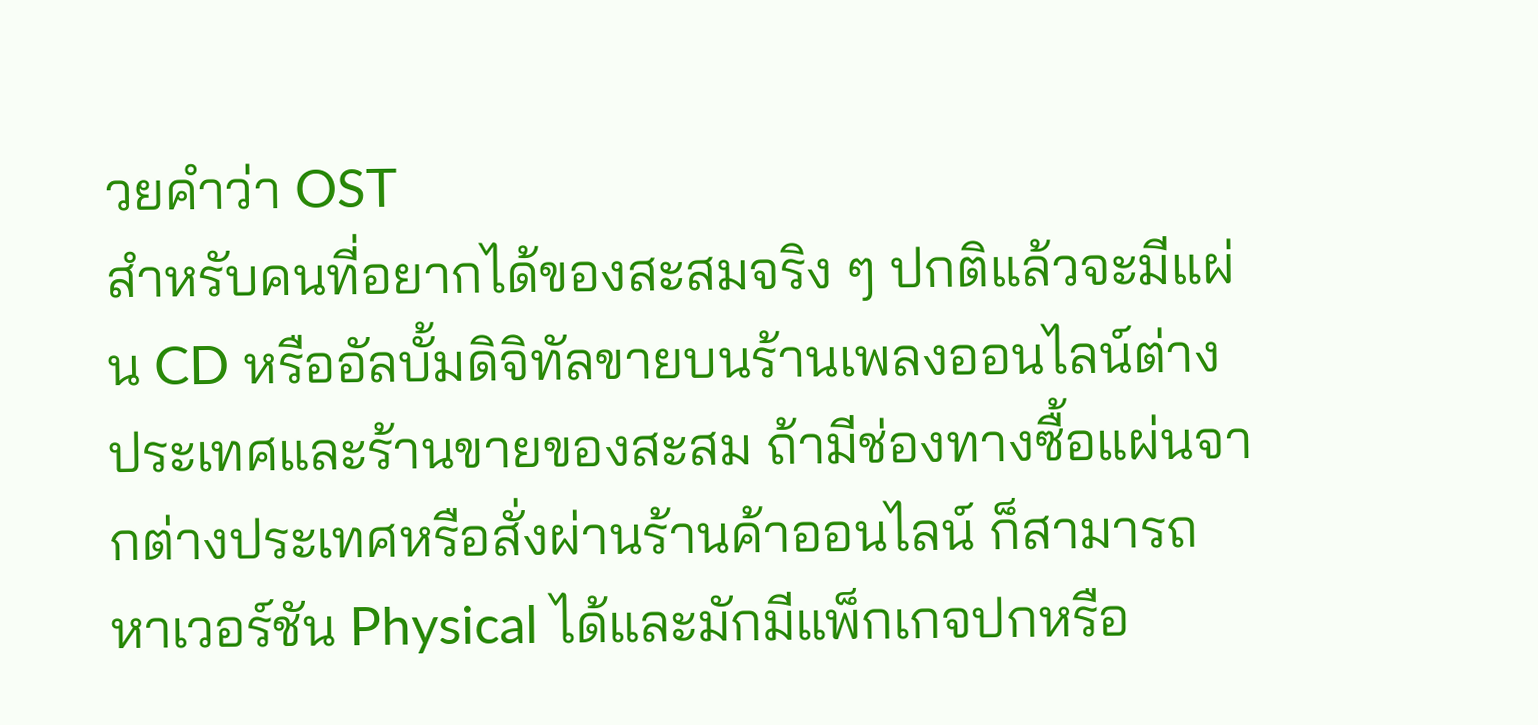วยคำว่า OST
สำหรับคนที่อยากได้ของสะสมจริง ๆ ปกติแล้วจะมีแผ่น CD หรืออัลบั้มดิจิทัลขายบนร้านเพลงออนไลน์ต่างประเทศและร้านขายของสะสม ถ้ามีช่องทางซื้อแผ่นจากต่างประเทศหรือสั่งผ่านร้านค้าออนไลน์ ก็สามารถหาเวอร์ชัน Physical ได้และมักมีแพ็กเกจปกหรือ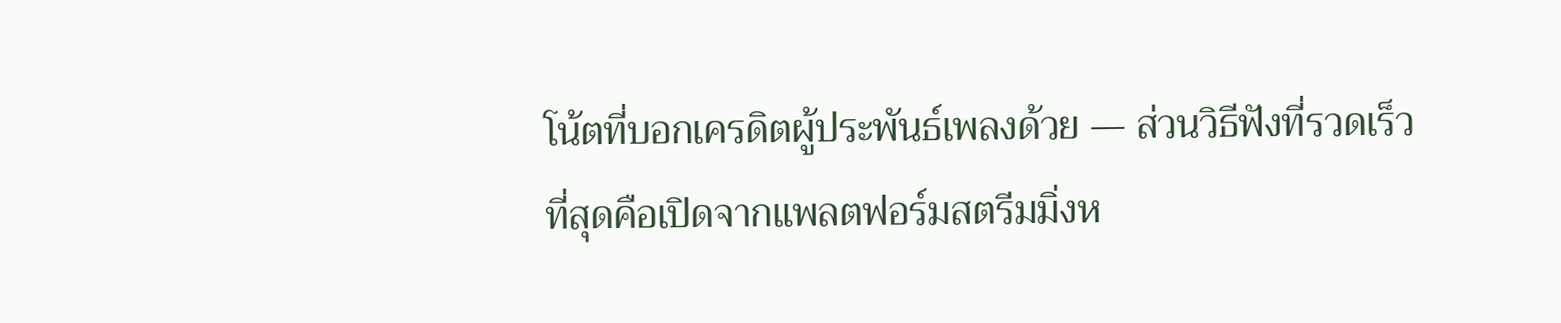โน้ตที่บอกเครดิตผู้ประพันธ์เพลงด้วย — ส่วนวิธีฟังที่รวดเร็วที่สุดคือเปิดจากแพลตฟอร์มสตรีมมิ่งห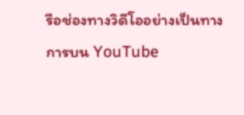รือช่องทางวิดีโออย่างเป็นทางการบน YouTube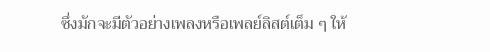ซึ่งมักจะมีตัวอย่างเพลงหรือเพลย์ลิสต์เต็ม ๆ ให้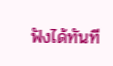ฟังได้ทันที